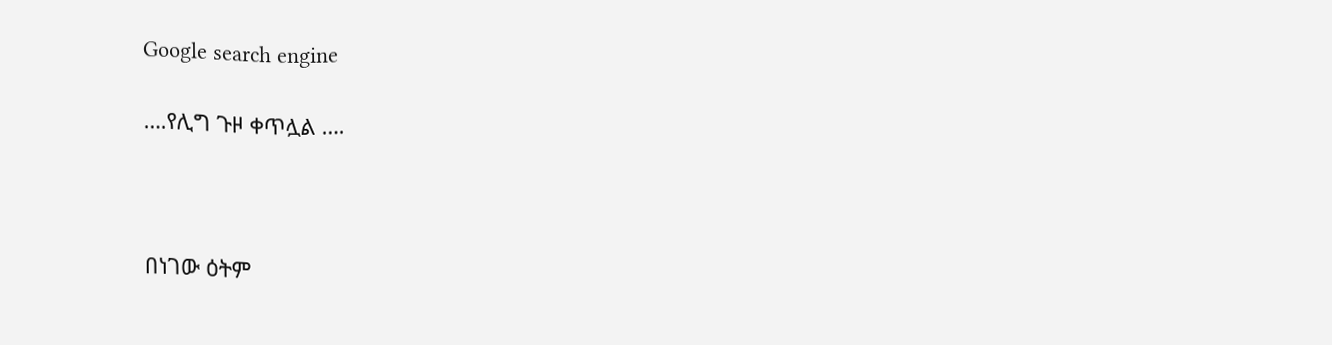Google search engine

….የሊግ ጉዞ ቀጥሏል ….



በነገው ዕትም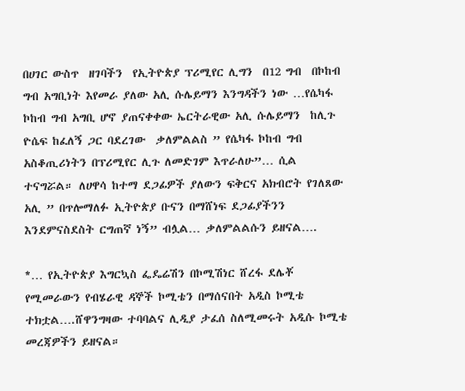በሀገር ውስጥ  ዘገባችን  የኢትዮጵያ ፕሪሚየር ሊግን  በ12 ግብ  በኮከብ ግብ አግቢነት እየመራ ያለው አሊ ሱሌይማን እንግዳችን ነው …የሴካፋ ኮከብ ግብ አግቢ ሆኖ ያጠናቀቀው ኤርትራዊው አሊ ሱሌይማን  ከሊጉ ዮሴፍ ከፈለኝ ጋር ባደረገው  ቃለምልልስ ” የሴካፋ ኮከብ ግብ አስቆጢሪነትን በፕሪሚየር ሊጉ ለመድገም እጥራለሁ”… ሲል ተናግሯል። ለሀዋሳ ከተማ ደጋፊዎች ያለውን ፍቅርና አክብሮት የገለጸው  አሊ ” በጥሎማለፉ ኢትዮጵያ ቡናን በማሸነፍ ደጋፊያችንን እንደምናስደስት ርግጠኛ ነኝ” ብሏል… ቃለምልልሱን ይዘናል….

*… የኢትዮጵያ እግርኳስ ፌዴሬሽን በኮሚሽነር ሸረፋ ደሌቾ የሚመራውን የብሄራዊ ዳኞች ኮሚቴን በማሰናበት አዲስ ኮሚቴ ተክቷል….ሸዋንግዛው ተባባልና ሊዲያ ታፈሰ ስለሚመሩት አዲሱ ኮሚቴ  መረጃዎችን ይዘናል።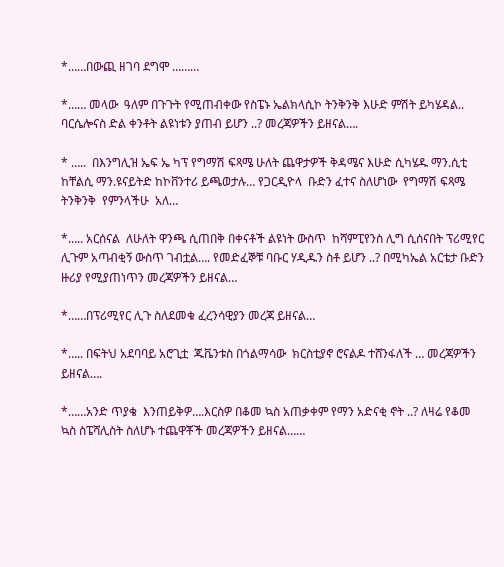*……በውጪ ዘገባ ደግሞ ………

*…… መላው  ዓለም በጉጉት የሚጠብቀው የስፔኑ ኤልክላሲኮ ትንቅንቅ እሁድ ምሽት ይካሄዳል.. ባርሴሎናስ ድል ቀንቶት ልዩነቱን ያጠብ ይሆን ..? መረጃዎችን ይዘናል….

* …..  በእንግሊዝ ኤፍ ኤ ካፕ የግማሽ ፍጻሜ ሁለት ጨዋታዎች ቅዳሜና እሁድ ሲካሄዱ ማን.ሲቲ ከቸልሲ ማን.ዩናይትድ ከኮቨንተሪ ይጫወታሉ… የጋርዲዮላ  ቡድን ፈተና ስለሆነው  የግማሽ ፍጻሜ ትንቅንቅ  የምንላችሁ  አለ…

*….. አርሰናል  ለሁለት ዋንጫ ሲጠበቅ በቀናቶች ልዩነት ውስጥ  ከሻምፒየንስ ሊግ ሲሰናበት ፕሪሚየር ሊጉም አጣብቂኝ ውስጥ ገብቷል…. የመድፈኞቹ ባቡር ሃዲዱን ስቶ ይሆን ..? በሚካኤል አርቴታ ቡድን ዙሪያ የሚያጠነጥን መረጃዎችን ይዘናል…

*……በፕሪሚየር ሊጉ ስለደመቁ ፈረንሳዊያን መረጃ ይዘናል…

*….. በፍትህ አደባባይ አሮጊቷ  ጁቬንቱስ በጎልማሳው  ክርስቲያኖ ሮናልዶ ተሸንፋለች … መረጃዎችን ይዘናል….

*……አንድ ጥያቄ  እንጠይቅዎ….እርስዎ በቆመ ኳስ አጠቃቀም የማን አድናቂ ኖት ..? ለዛሬ የቆመ ኳስ ስፔሻሊስት ስለሆኑ ተጨዋቾች መረጃዎችን ይዘናል……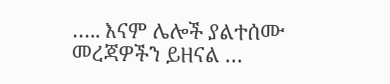….. እናም ሌሎች ያልተሰሙ መረጃዎችን ይዘናል …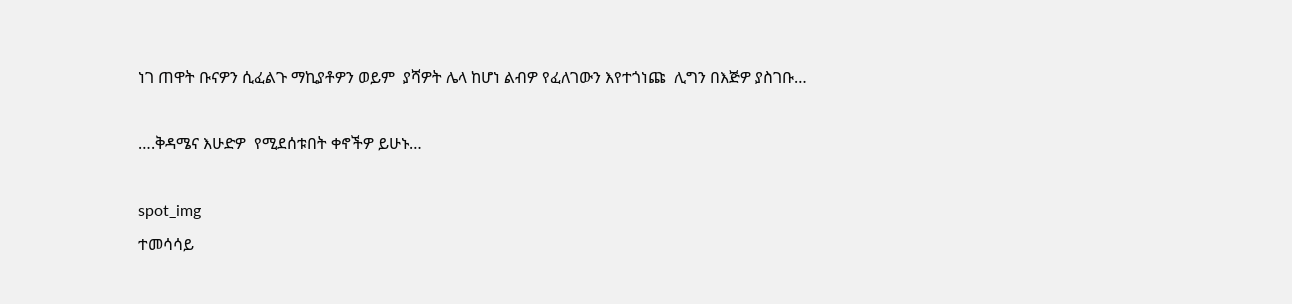ነገ ጠዋት ቡናዎን ሲፈልጉ ማኪያቶዎን ወይም  ያሻዎት ሌላ ከሆነ ልብዎ የፈለገውን እየተጎነጩ  ሊግን በእጅዎ ያስገቡ…

….ቅዳሜና እሁድዎ  የሚደሰቱበት ቀኖችዎ ይሁኑ…

spot_img
ተመሳሳይ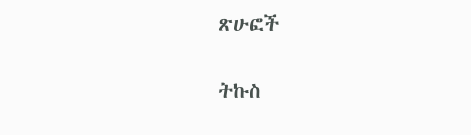ጽሁፎች

ትኩስ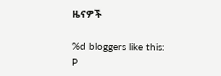ዜናዎች

%d bloggers like this:
P